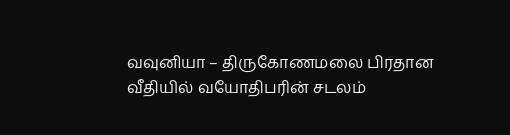வவுனியா – திருகோணமலை பிரதான வீதியில் வயோதிபரின் சடலம்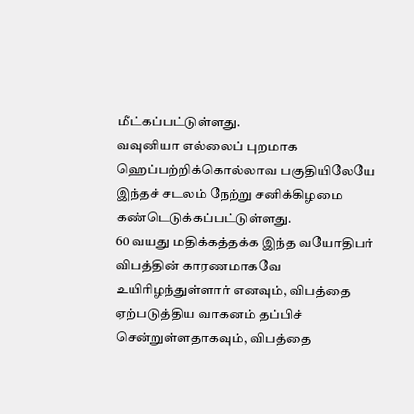மீட்கப்பட்டுள்ளது.
வவுனியா எல்லைப் புறமாக ஹெப்பற்றிக்கொல்லாவ பகுதியிலேயே இந்தச் சடலம் நேற்று சனிக்கிழமை கண்டெடுக்கப்பட்டுள்ளது.
60 வயது மதிக்கத்தக்க இந்த வயோதிபர் விபத்தின் காரணமாகவே உயிரிழந்துள்ளார் எனவும், விபத்தை ஏற்படுத்திய வாகனம் தப்பிச் சென்றுள்ளதாகவும், விபத்தை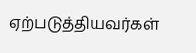ஏற்படுத்தியவர்கள்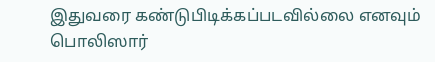இதுவரை கண்டுபிடிக்கப்படவில்லை எனவும் பொலிஸார்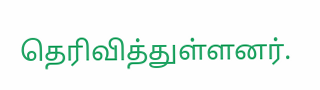தெரிவித்துள்ளனர்.